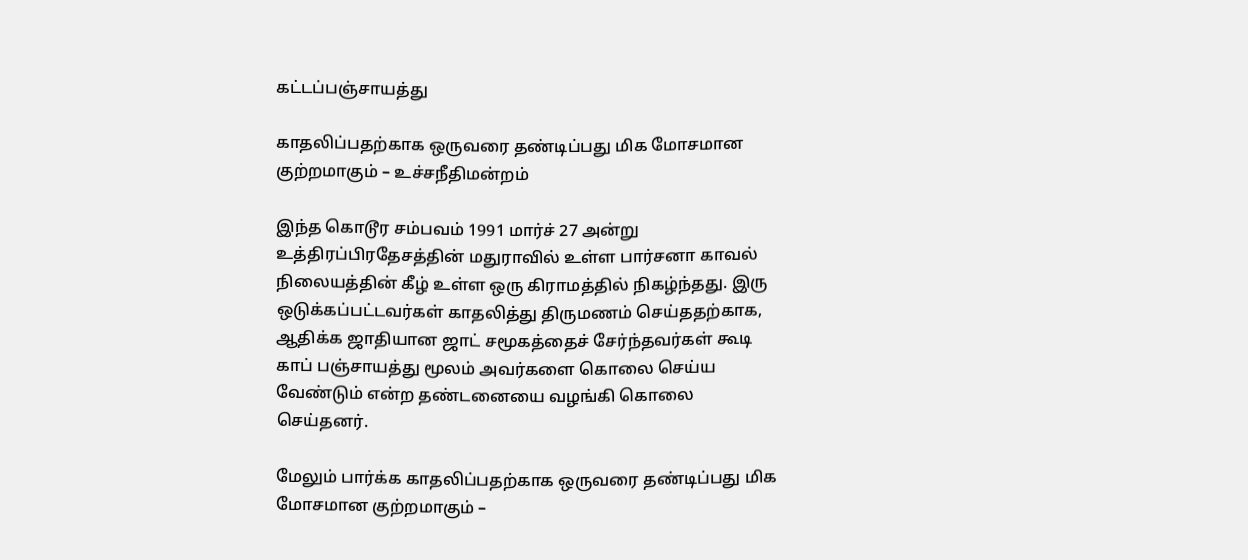கட்டப்பஞ்சாயத்து

காதலிப்பதற்காக ஒருவரை தண்டிப்பது மிக மோசமான குற்றமாகும் – உச்சநீதிமன்றம்

இந்த கொடூர சம்பவம் 1991 மார்ச் 27 அன்று உத்திரப்பிரதேசத்தின் மதுராவில் உள்ள பார்சனா காவல் நிலையத்தின் கீழ் உள்ள ஒரு கிராமத்தில் நிகழ்ந்தது. இரு ஒடுக்கப்பட்டவர்கள் காதலித்து திருமணம் செய்ததற்காக, ஆதிக்க ஜாதியான ஜாட் சமூகத்தைச் சேர்ந்தவர்கள் கூடி காப் பஞ்சாயத்து மூலம் அவர்களை கொலை செய்ய வேண்டும் என்ற தண்டனையை வழங்கி கொலை செய்தனர்.

மேலும் பார்க்க காதலிப்பதற்காக ஒருவரை தண்டிப்பது மிக மோசமான குற்றமாகும் –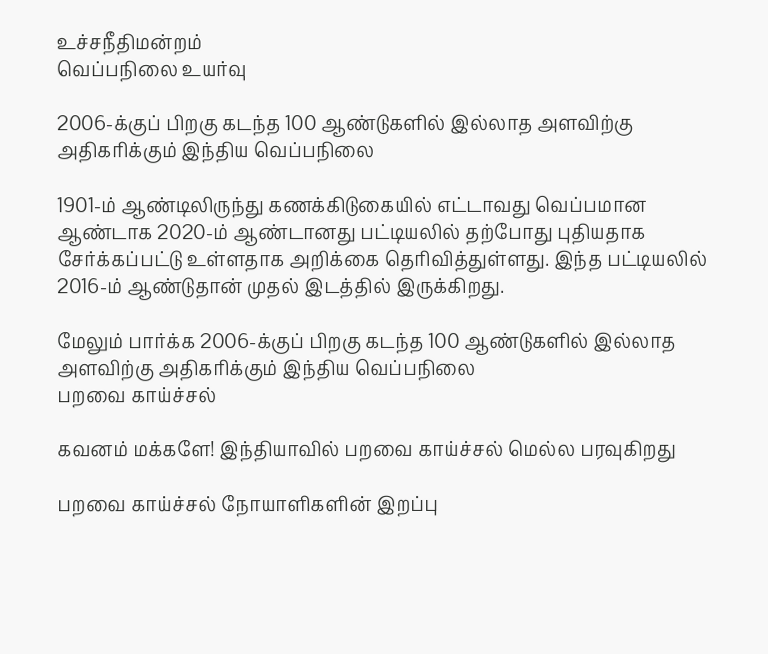உச்சநீதிமன்றம்
வெப்பநிலை உயர்வு

2006-க்குப் பிறகு கடந்த 100 ஆண்டுகளில் இல்லாத அளவிற்கு அதிகரிக்கும் இந்திய வெப்பநிலை

1901-ம் ஆண்டிலிருந்து கணக்கிடுகையில் எட்டாவது வெப்பமான ஆண்டாக 2020-ம் ஆண்டானது பட்டியலில் தற்போது புதியதாக சேர்க்கப்பட்டு உள்ளதாக அறிக்கை தெரிவித்துள்ளது. இந்த பட்டியலில் 2016-ம் ஆண்டுதான் முதல் இடத்தில் இருக்கிறது.

மேலும் பார்க்க 2006-க்குப் பிறகு கடந்த 100 ஆண்டுகளில் இல்லாத அளவிற்கு அதிகரிக்கும் இந்திய வெப்பநிலை
பறவை காய்ச்சல்

கவனம் மக்களே! இந்தியாவில் பறவை காய்ச்சல் மெல்ல பரவுகிறது

பறவை காய்ச்சல் நோயாளிகளின் இறப்பு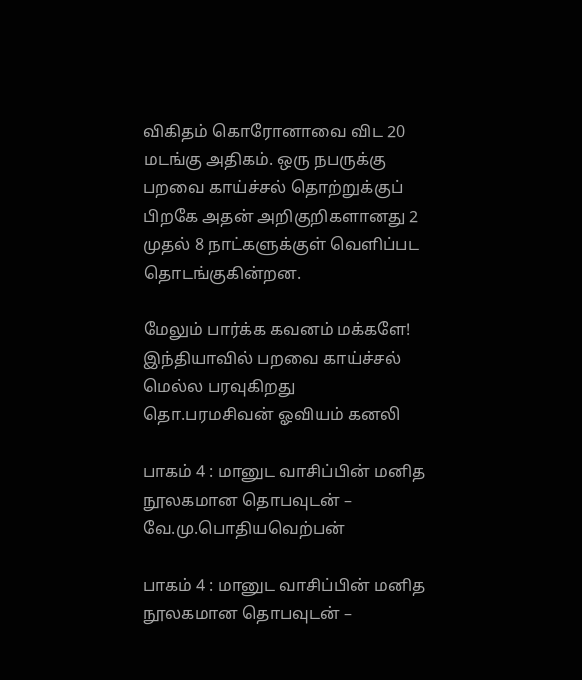விகிதம் கொரோனாவை விட 20 மடங்கு அதிகம். ஒரு நபருக்கு பறவை காய்ச்சல் தொற்றுக்குப் பிறகே அதன் அறிகுறிகளானது 2 முதல் 8 நாட்களுக்குள் வெளிப்பட தொடங்குகின்றன.

மேலும் பார்க்க கவனம் மக்களே! இந்தியாவில் பறவை காய்ச்சல் மெல்ல பரவுகிறது
தொ.பரமசிவன் ஓவியம் கனலி

பாகம் 4 : மானுட வாசிப்பின் மனித நூலகமான தொபவுடன் – வே.மு.பொதியவெற்பன்

பாகம் 4 : மானுட வாசிப்பின் மனித நூலகமான தொபவுடன் –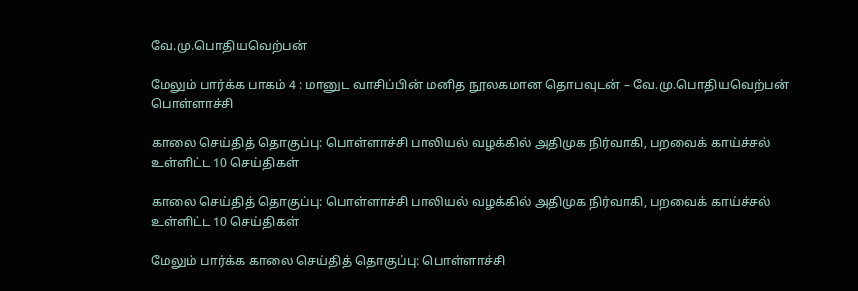வே.மு.பொதியவெற்பன்

மேலும் பார்க்க பாகம் 4 : மானுட வாசிப்பின் மனித நூலகமான தொபவுடன் – வே.மு.பொதியவெற்பன்
பொள்ளாச்சி

காலை செய்தித் தொகுப்பு: பொள்ளாச்சி பாலியல் வழக்கில் அதிமுக நிர்வாகி, பறவைக் காய்ச்சல் உள்ளிட்ட 10 செய்திகள்

காலை செய்தித் தொகுப்பு: பொள்ளாச்சி பாலியல் வழக்கில் அதிமுக நிர்வாகி, பறவைக் காய்ச்சல் உள்ளிட்ட 10 செய்திகள்

மேலும் பார்க்க காலை செய்தித் தொகுப்பு: பொள்ளாச்சி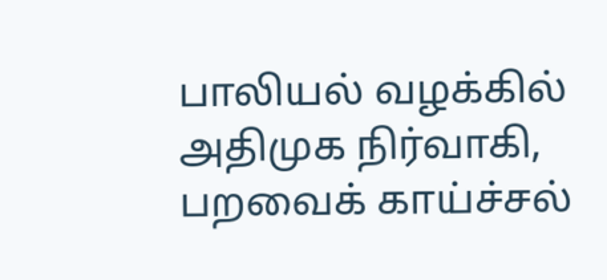பாலியல் வழக்கில் அதிமுக நிர்வாகி, பறவைக் காய்ச்சல்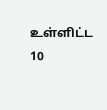உள்ளிட்ட 10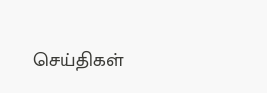செய்திகள்